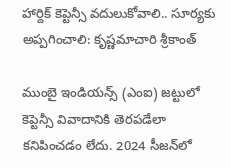హార్దిక్ కెప్టెన్సీ వదులుకోవాలి.. సూర్యకు అప్పగించాలి: కృష్ణమాచారి శ్రీకాంత్

ముంబై ఇండియన్స్ (ఎంఐ) జట్టులో కెప్టెన్సీ వివాదానికి తెరపడేలా కనిపించడం లేదు. 2024 సీజన్‌లో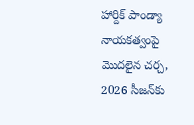హార్దిక్ పాండ్యా నాయకత్వంపై మొదలైన చర్చ, 2026 సీజన్‌కు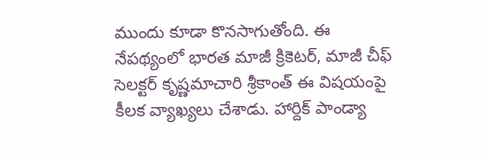ముందు కూడా కొనసాగుతోంది. ఈ నేపథ్యంలో భారత మాజీ క్రికెటర్, మాజీ చీఫ్ సెలక్టర్ కృష్ణమాచారి శ్రీకాంత్ ఈ విషయంపై కీలక వ్యాఖ్యలు చేశాడు. హార్దిక్ పాండ్యా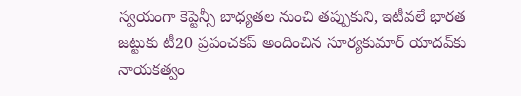స్వయంగా కెప్టెన్సీ బాధ్యతల నుంచి తప్పుకుని, ఇటీవలే భారత జట్టుకు టీ20 ప్రపంచకప్ అందించిన సూర్యకుమార్ యాదవ్‌కు నాయకత్వం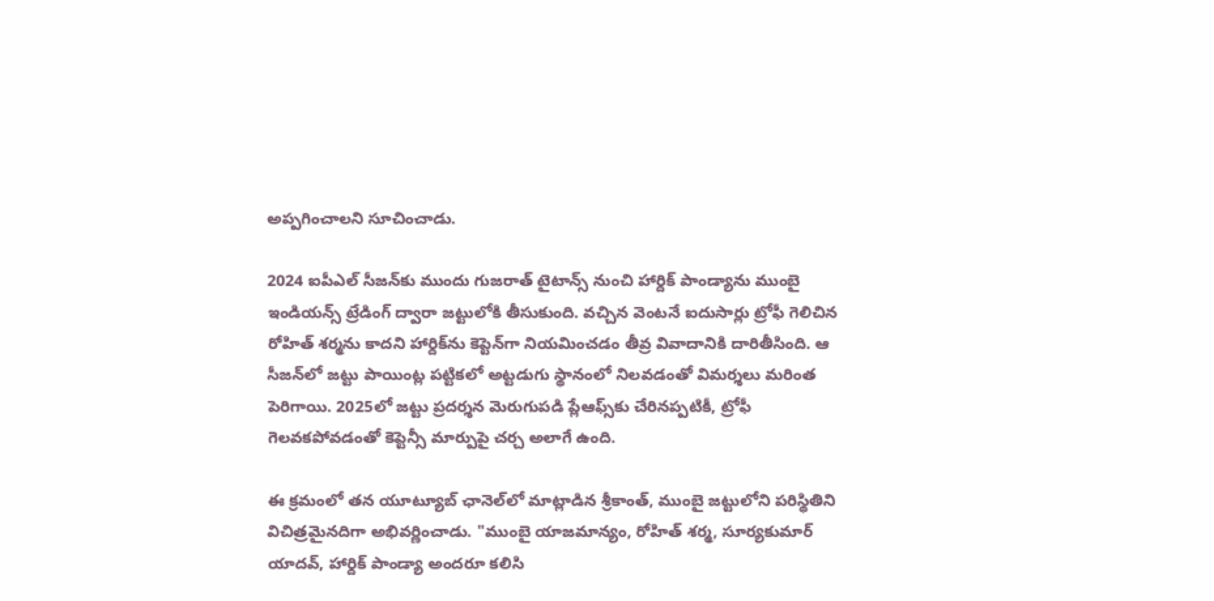అప్పగించాలని సూచించాడు.

2024 ఐపీఎల్ సీజన్‌కు ముందు గుజరాత్ టైటాన్స్ నుంచి హార్దిక్ పాండ్యాను ముంబై ఇండియన్స్ ట్రేడింగ్ ద్వారా జట్టులోకి తీసుకుంది. వచ్చిన వెంటనే ఐదుసార్లు ట్రోఫీ గెలిచిన రోహిత్ శర్మను కాదని హార్దిక్‌ను కెప్టెన్‌గా నియమించడం తీవ్ర వివాదానికి దారితీసింది. ఆ సీజన్‌లో జట్టు పాయింట్ల పట్టికలో అట్టడుగు స్థానంలో నిలవడంతో విమర్శలు మరింత పెరిగాయి. 2025లో జట్టు ప్రదర్శన మెరుగుపడి ప్లేఆఫ్స్‌కు చేరినప్పటికీ, ట్రోఫీ గెలవకపోవడంతో కెప్టెన్సీ మార్పుపై చర్చ అలాగే ఉంది.

ఈ క్రమంలో తన యూట్యూబ్ ఛానెల్‌లో మాట్లాడిన శ్రీకాంత్, ముంబై జట్టులోని పరిస్థితిని విచిత్రమైనదిగా అభివర్ణించాడు. "ముంబై యాజమాన్యం, రోహిత్ శర్మ, సూర్యకుమార్ యాదవ్, హార్దిక్ పాండ్యా అందరూ కలిసి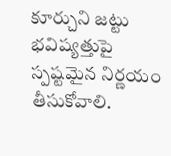కూర్చుని జట్టు భవిష్యత్తుపై స్పష్టమైన నిర్ణయం తీసుకోవాలి.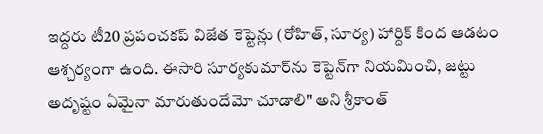ఇద్దరు టీ20 ప్రపంచకప్ విజేత కెప్టెన్లు (రోహిత్, సూర్య) హార్దిక్ కింద ఆడటం ఆశ్చర్యంగా ఉంది. ఈసారి సూర్యకుమార్‌ను కెప్టెన్‌గా నియమించి, జట్టు అదృష్టం ఏమైనా మారుతుందేమో చూడాలి" అని శ్రీకాంత్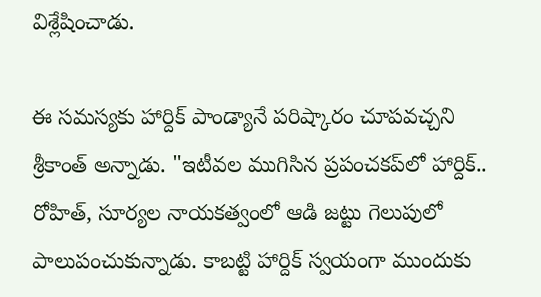విశ్లేషించాడు.

ఈ సమస్యకు హార్దిక్ పాండ్యానే పరిష్కారం చూపవచ్చని శ్రీకాంత్ అన్నాడు. "ఇటీవల ముగిసిన ప్రపంచకప్‌లో హార్దిక్.. రోహిత్, సూర్యల నాయకత్వంలో ఆడి జట్టు గెలుపులో పాలుపంచుకున్నాడు. కాబట్టి హార్దిక్ స్వయంగా ముందుకు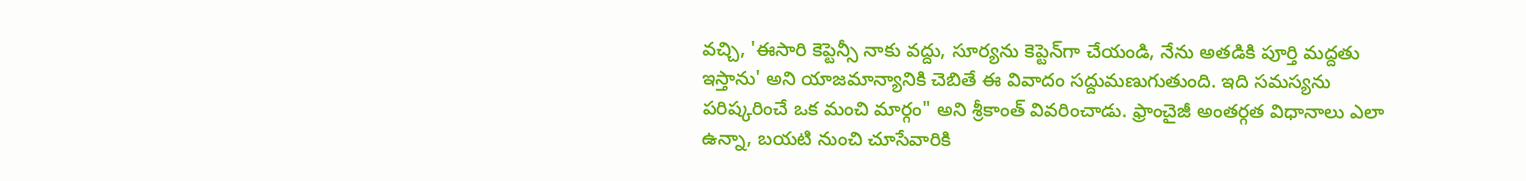వచ్చి, 'ఈసారి కెప్టెన్సీ నాకు వద్దు, సూర్యను కెప్టెన్‌గా చేయండి, నేను అతడికి పూర్తి మద్దతు ఇస్తాను' అని యాజమాన్యానికి చెబితే ఈ వివాదం సద్దుమణుగుతుంది. ఇది సమస్యను పరిష్కరించే ఒక మంచి మార్గం" అని శ్రీకాంత్ వివరించాడు. ఫ్రాంచైజీ అంతర్గత విధానాలు ఎలా ఉన్నా, బయటి నుంచి చూసేవారికి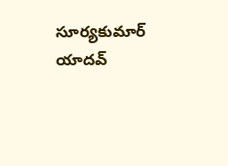సూర్యకుమార్ యాదవ్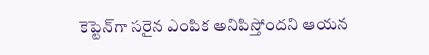కెప్టెన్‌గా సరైన ఎంపిక అనిపిస్తోందని ఆయన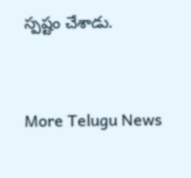స్పష్టం చేశాడు.



More Telugu News